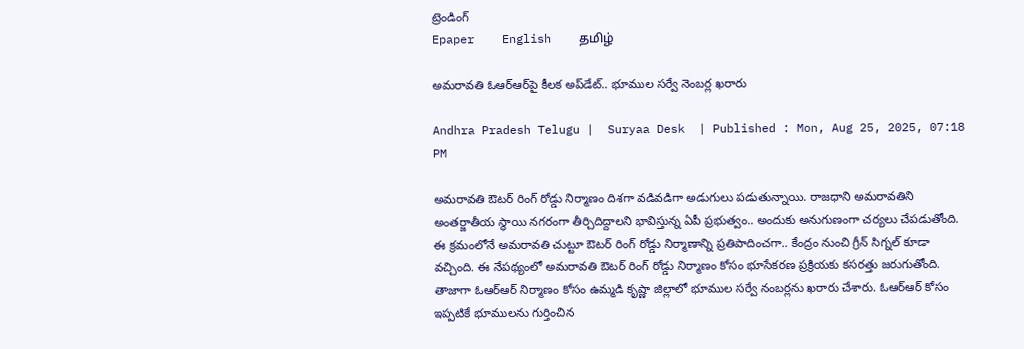ట్రెండింగ్
Epaper    English    தமிழ்

అమరావతి ఓఆర్ఆర్‌పై కీలక అప్‌డేట్.. భూముల సర్వే నెంబర్ల ఖరారు

Andhra Pradesh Telugu |  Suryaa Desk  | Published : Mon, Aug 25, 2025, 07:18 PM

అమరావతి ఔటర్ రింగ్ రోడ్డు నిర్మాణం దిశగా వడివడిగా అడుగులు పడుతున్నాయి. రాజధాని అమరావతిని అంతర్జాతీయ స్థాయి నగరంగా తీర్చిదిద్దాలని భావిస్తున్న ఏపీ ప్రభుత్వం.. అందుకు అనుగుణంగా చర్యలు చేపడుతోంది. ఈ క్రమంలోనే అమరావతి చుట్టూ ఔటర్ రింగ్ రోడ్డు నిర్మాణాన్ని ప్రతిపాదించగా.. కేంద్రం నుంచి గ్రీన్ సిగ్నల్ కూడా వచ్చింది. ఈ నేపథ్యంలో అమరావతి ఔటర్ రింగ్ రోడ్డు నిర్మాణం కోసం భూసేకరణ ప్రక్రియకు కసరత్తు జరుగుతోంది. తాజాగా ఓఆర్ఆర్ నిర్మాణం కోసం ఉమ్మడి కృష్ణా జిల్లాలో భూముల సర్వే నంబర్లను ఖరారు చేశారు. ఓఆర్ఆర్ కోసం ఇప్పటికే భూములను గుర్తించిన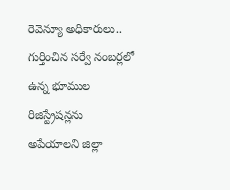రెవెన్యూ అధికారులు.. గుర్తించిన సర్వే నంబర్లలో ఉన్న భూముల రిజిస్ట్రేషన్లను అపేయాలని జిల్లా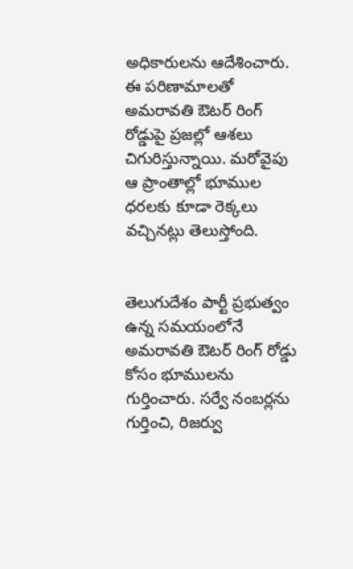అధికారులను ఆదేశించారు. ఈ పరిణామాలతో అమరావతి ఔటర్ రింగ్ రోడ్డుపై ప్రజల్లో ఆశలు చిగురిస్తున్నాయి. మరోవైపు ఆ ప్రాంతాల్లో భూముల ధరలకు కూడా రెక్కలు వచ్చినట్లు తెలుస్తోంది.


తెలుగుదేశం పార్టీ ప్రభుత్వం ఉన్న సమయంలోనే అమరావతి ఔటర్ రింగ్ రోడ్డు కోసం భూములను గుర్తించారు. సర్వే నంబర్లను గుర్తించి, రిజర్వు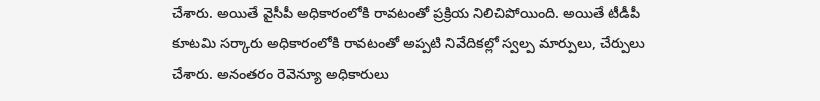చేశారు. అయితే వైసీపీ అధికారంలోకి రావటంతో ప్రక్రియ నిలిచిపోయింది. అయితే టీడీపీ కూటమి సర్కారు అధికారంలోకి రావటంతో అప్పటి నివేదికల్లో స్వల్ప మార్పులు, చేర్పులు చేశారు. అనంతరం రెవెన్యూ అధికారులు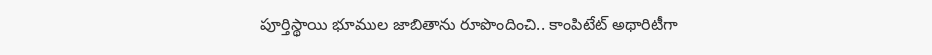పూర్తిస్థాయి భూముల జాబితాను రూపొందించి.. కాంపిటేట్ అథారిటీగా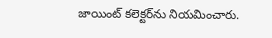జాయింట్ కలెక్టర్‌ను నియమించారు.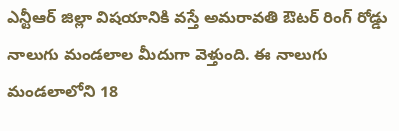ఎన్టీఆర్ జిల్లా విషయానికి వస్తే అమరావతి ఔటర్ రింగ్ రోడ్డు నాలుగు మండలాల మీదుగా వెళ్తుంది. ఈ నాలుగు మండలాలోని 18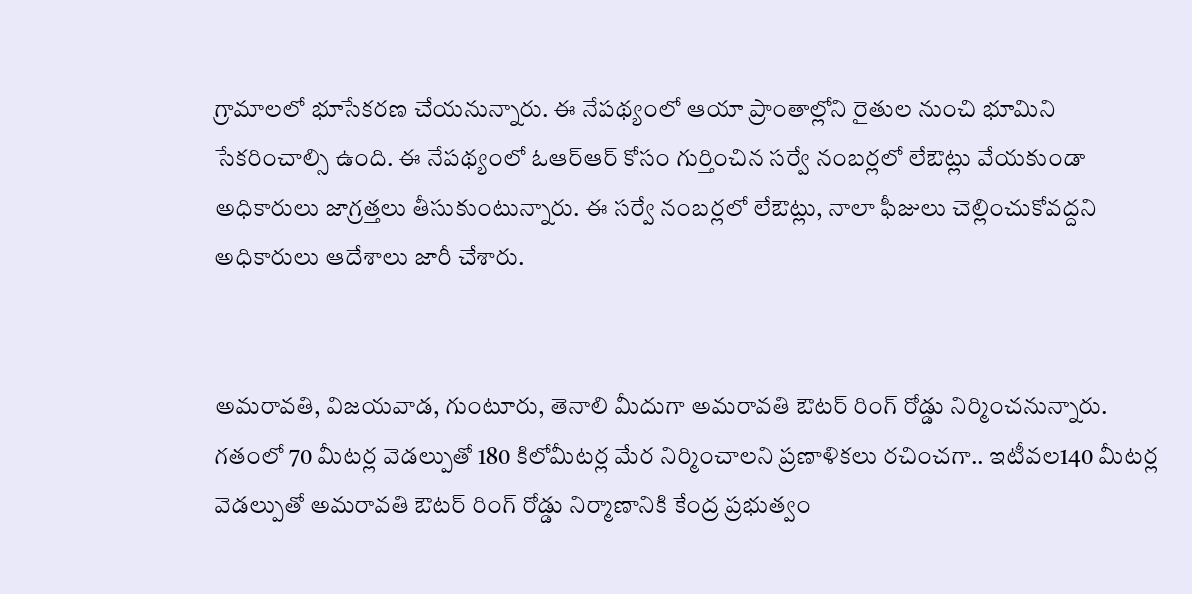గ్రామాలలో భూసేకరణ చేయనున్నారు. ఈ నేపథ్యంలో ఆయా ప్రాంతాల్లోని రైతుల నుంచి భూమిని సేకరించాల్సి ఉంది. ఈ నేపథ్యంలో ఓఆర్ఆర్ కోసం గుర్తించిన సర్వే నంబర్లలో లేఔట్లు వేయకుండా అధికారులు జాగ్రత్తలు తీసుకుంటున్నారు. ఈ సర్వే నంబర్లలో లేఔట్లు, నాలా ఫీజులు చెల్లించుకోవద్దని అధికారులు ఆదేశాలు జారీ చేశారు.


అమరావతి, విజయవాడ, గుంటూరు, తెనాలి మీదుగా అమరావతి ఔటర్ రింగ్ రోడ్డు నిర్మించనున్నారు. గతంలో 70 మీటర్ల వెడల్పుతో 180 కిలోమీటర్ల మేర నిర్మించాలని ప్రణాళికలు రచించగా.. ఇటీవల140 మీటర్ల వెడల్పుతో అమరావతి ఔటర్ రింగ్ రోడ్డు నిర్మాణానికి కేంద్ర ప్రభుత్వం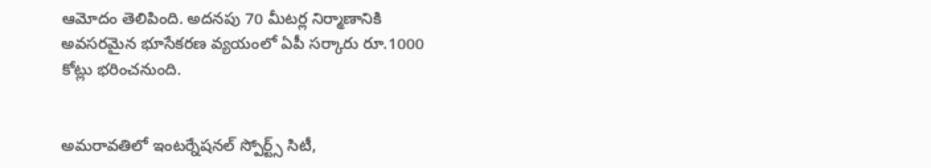ఆమోదం తెలిపింది. అదనపు 70 మీటర్ల నిర్మాణానికి అవసరమైన భూసేకరణ వ్యయంలో ఏపీ సర్కారు రూ.1000 కోట్లు భరించనుంది.


అమరావతిలో ఇంటర్నేషనల్ స్పోర్ట్స్ సిటీ,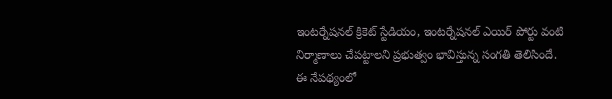ఇంటర్నేషనల్ క్రికెట్ స్టేడియం, ఇంటర్నేషనల్ ఎయిర్ పోర్టు వంటి నిర్మాణాలు చేపట్టాలని ప్రభుత్వం భావిస్తున్న సంగతి తెలిసిందే. ఈ నేపథ్యంలో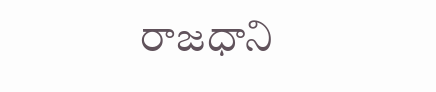రాజధాని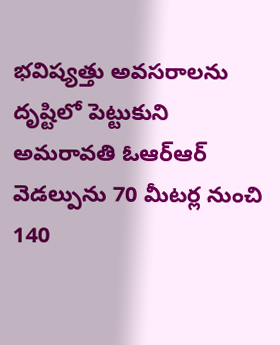భవిష్యత్తు అవసరాలను దృష్టిలో పెట్టుకుని అమరావతి ఓఆర్ఆర్ వెడల్పును 70 మీటర్ల నుంచి 140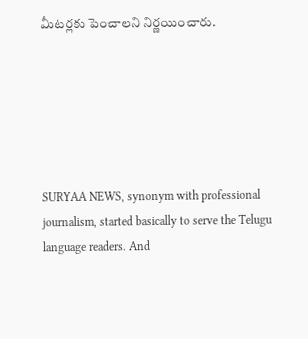మీటర్లకు పెంచాలని నిర్ణయించారు.






SURYAA NEWS, synonym with professional journalism, started basically to serve the Telugu language readers. And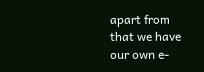apart from that we have our own e-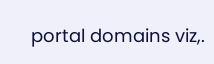portal domains viz,.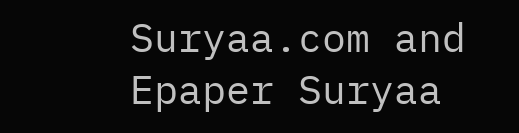Suryaa.com and Epaper Suryaa